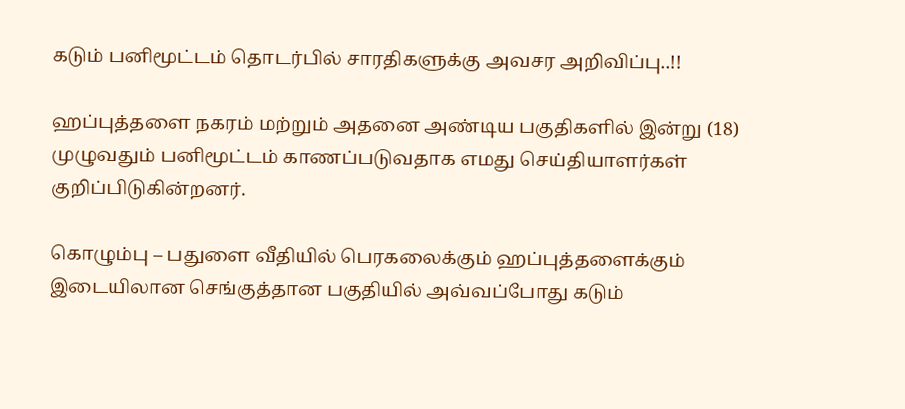கடும் பனிமூட்டம் தொடர்பில் சாரதிகளுக்கு அவசர அறிவிப்பு..!!

ஹப்புத்தளை நகரம் மற்றும் அதனை அண்டிய பகுதிகளில் இன்று (18) முழுவதும் பனிமூட்டம் காணப்படுவதாக எமது செய்தியாளர்கள் குறிப்பிடுகின்றனர்.

கொழும்பு – பதுளை வீதியில் பெரகலைக்கும் ஹப்புத்தளைக்கும் இடையிலான செங்குத்தான பகுதியில் அவ்வப்போது கடும்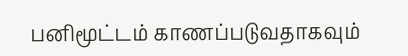பனிமூட்டம் காணப்படுவதாகவும்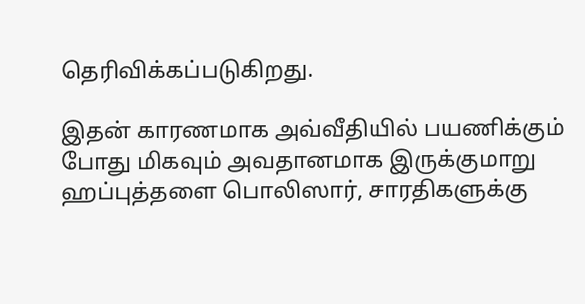தெரிவிக்கப்படுகிறது.

இதன் காரணமாக அவ்வீதியில் பயணிக்கும் போது மிகவும் அவதானமாக இருக்குமாறு ஹப்புத்தளை பொலிஸார், சாரதிகளுக்கு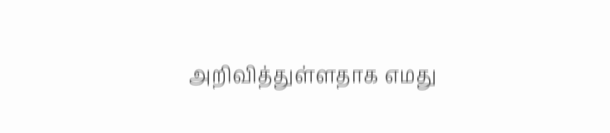அறிவித்துள்ளதாக எமது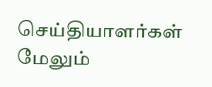செய்தியாளர்கள் மேலும்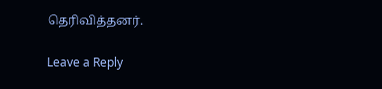தெரிவித்தனர்.

Leave a Reply